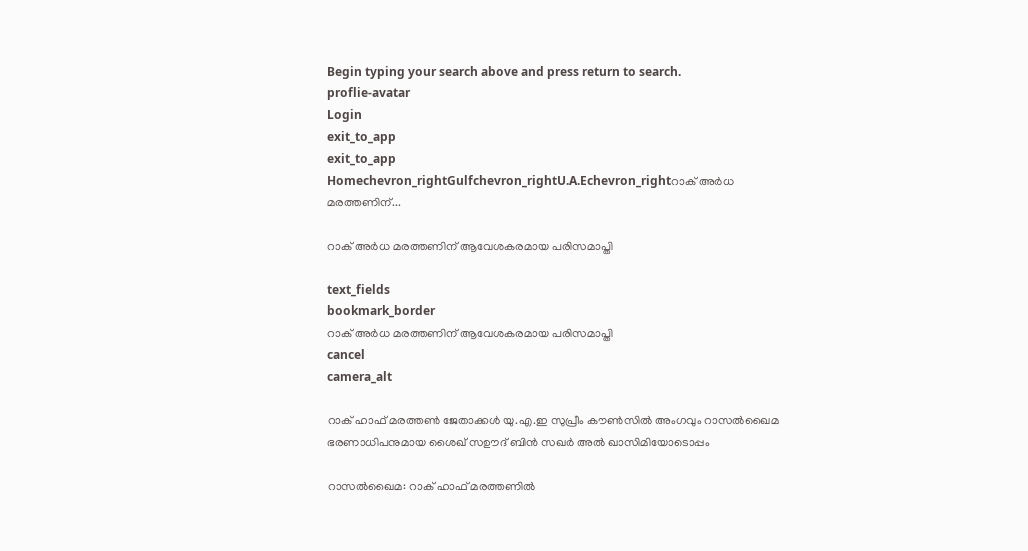Begin typing your search above and press return to search.
proflie-avatar
Login
exit_to_app
exit_to_app
Homechevron_rightGulfchevron_rightU.A.Echevron_rightറാക് അര്‍ധ മരത്തണിന്...

റാക് അര്‍ധ മരത്തണിന് ആവേശകരമായ പരിസമാപ്തി

text_fields
bookmark_border
റാക് അര്‍ധ മരത്തണിന് ആവേശകരമായ പരിസമാപ്തി
cancel
camera_alt

റാക് ഹാഫ് മരത്തണ്‍ ജേതാക്കള്‍ യു.എ.ഇ സുപ്രീം കൗണ്‍സില്‍ അംഗവും റാസല്‍ഖൈമ ഭരണാധിപനുമായ ശൈഖ് സഊദ് ബിന്‍ സഖര്‍ അല്‍ ഖാസിമിയോടൊപ്പം

റാസല്‍ഖൈമ: റാക് ഹാഫ് മരത്തണില്‍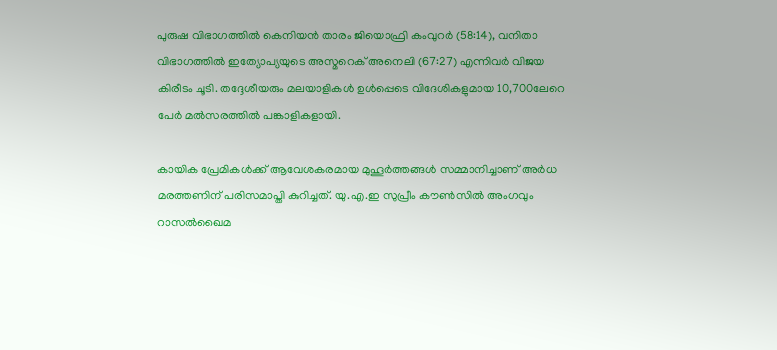പുരുഷ വിഭാഗത്തില്‍ കെനിയന്‍ താരം ജിയൊഫ്രി കംവുറര്‍ (58:14), വനിതാ വിഭാഗത്തില്‍ ഇത്യോപ്യയുടെ അസ്മറെക് അനെലി (67:27) എന്നിവര്‍ വിജയ കിരീടം ചൂടി. തദ്ദേശീയരും മലയാളികള്‍ ഉള്‍പ്പെടെ വിദേശികളുമായ 10,700ലേറെ പേര്‍ മല്‍സരത്തില്‍ പങ്കാളികളായി.

കായിക പ്രേമികള്‍ക്ക് ആവേശകരമായ മുഹൂര്‍ത്തങ്ങള്‍ സമ്മാനിച്ചാണ് അര്‍ധ മരത്തണിന് പരിസമാപ്തി കുറിച്ചത്. യു.എ.ഇ സുപ്രീം കൗണ്‍സില്‍ അംഗവും റാസല്‍ഖൈമ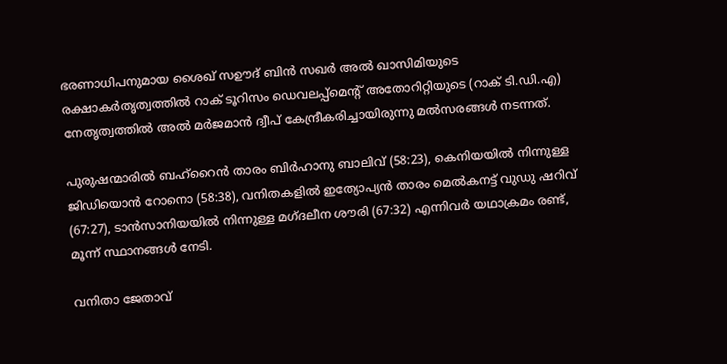ഭരണാധിപനുമായ ശൈഖ് സഊദ് ബിന്‍ സഖര്‍ അല്‍ ഖാസിമിയുടെ രക്ഷാകര്‍തൃത്വത്തില്‍ റാക് ടൂറിസം ഡെവലപ്പ്മെന്‍റ് അതോറിറ്റിയുടെ (റാക് ടി.ഡി.എ) നേതൃത്വത്തില്‍ അല്‍ മര്‍ജമാന്‍ ദ്വീപ് കേന്ദ്രീകരിച്ചായിരുന്നു മല്‍സരങ്ങള്‍ നടന്നത്.

പുരുഷന്മാരില്‍ ബഹ്റൈന്‍ താരം ബിര്‍ഹാനു ബാലിവ് (58:23), കെനിയയില്‍ നിന്നുള്ള ജിഡിയൊന്‍ റോനൊ (58:38), വനിതകളില്‍ ഇത്യോപ്യന്‍ താരം മെല്‍കനട്ട് വുഡു ഷറിവ് (67:27), ടാന്‍സാനിയയില്‍ നിന്നുള്ള മഗ്ദലീന ശൗരി (67:32) എന്നിവര്‍ യഥാക്രമം രണ്ട്, മൂന്ന് സ്ഥാനങ്ങള്‍ നേടി.

വനിതാ ജേതാവ്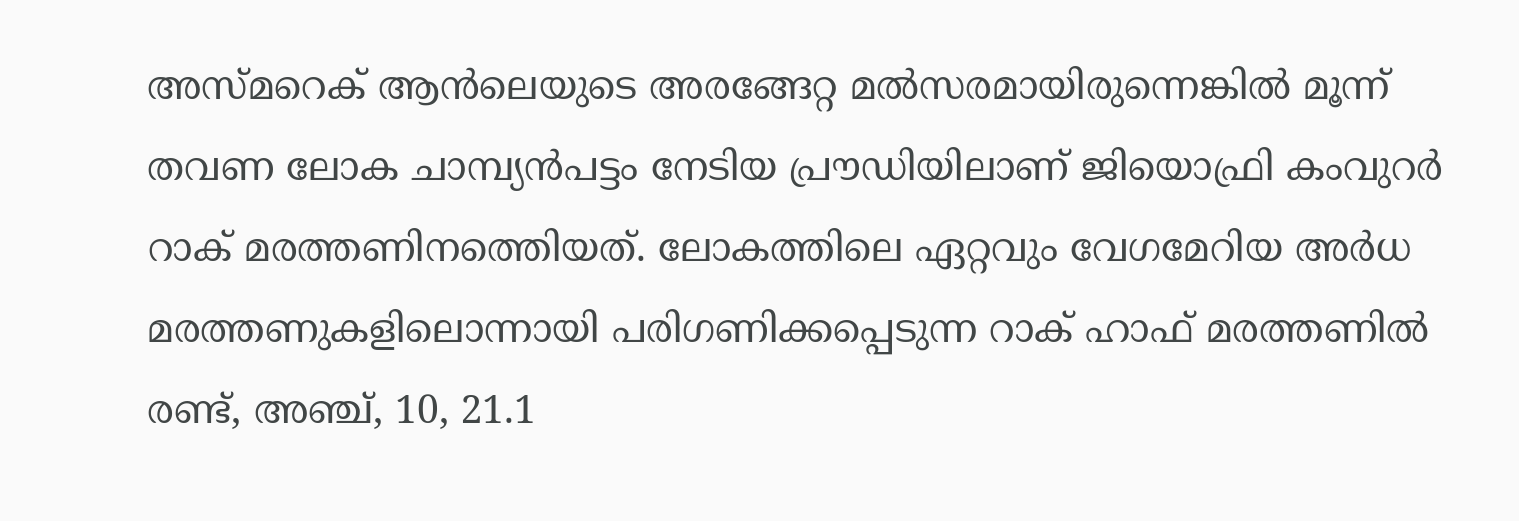അസ്മറെക് ആന്‍ലെയുടെ അരങ്ങേറ്റ മല്‍സരമായിരുന്നെങ്കില്‍ മൂന്ന് തവണ ലോക ചാമ്പ്യന്‍പട്ടം നേടിയ പ്രൗഡിയിലാണ് ജിയൊഫ്രി കംവുറര്‍ റാക് മരത്തണിനത്തെിയത്. ലോകത്തിലെ ഏറ്റവും വേഗമേറിയ അര്‍ധ മരത്തണുകളിലൊന്നായി പരിഗണിക്കപ്പെടുന്ന റാക് ഹാഫ് മരത്തണില്‍ രണ്ട്, അഞ്ച്, 10, 21.1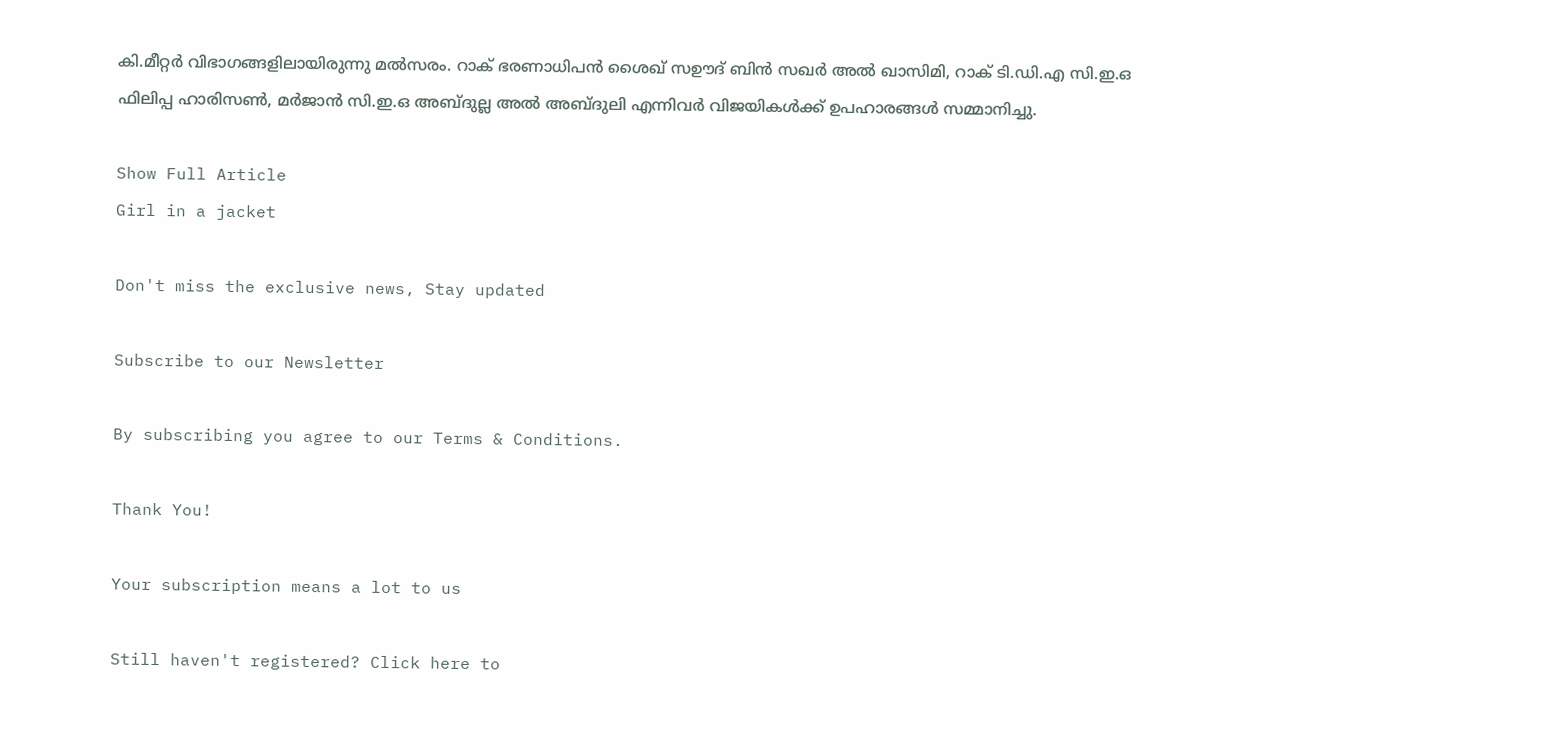കി.മീറ്റര്‍ വിഭാഗങ്ങളിലായിരുന്നു മല്‍സരം. റാക് ഭരണാധിപന്‍ ശൈഖ് സഊദ് ബിന്‍ സഖര്‍ അല്‍ ഖാസിമി, റാക് ടി.ഡി.എ സി.ഇ.ഒ ഫിലിപ്പ ഹാരിസണ്‍, മര്‍ജാന്‍ സി.ഇ.ഒ അബ്ദുല്ല അല്‍ അബ്ദുലി എന്നിവര്‍ വിജയികള്‍ക്ക് ഉപഹാരങ്ങള്‍ സമ്മാനിച്ചു.

Show Full Article
Girl in a jacket

Don't miss the exclusive news, Stay updated

Subscribe to our Newsletter

By subscribing you agree to our Terms & Conditions.

Thank You!

Your subscription means a lot to us

Still haven't registered? Click here to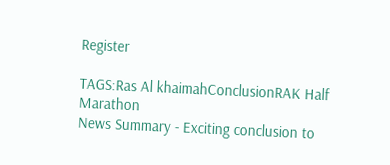Register

TAGS:Ras Al khaimahConclusionRAK Half Marathon
News Summary - Exciting conclusion to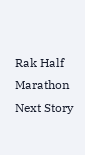Rak Half Marathon
Next Story